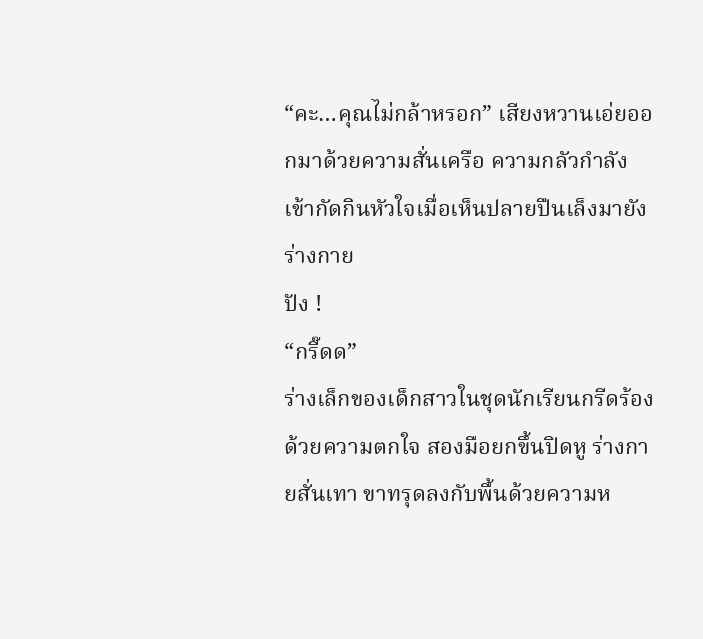“คะ…คุณไม่กล้าหรอก” เสียงหวานเอ่ยออกมาด้วยความสั่นเครือ ความกลัวกำลังเข้ากัดกินหัวใจเมื่อเห็นปลายปืนเล็งมายังร่างกาย
ปัง !
“กรี๊ดด”
ร่างเล็กของเด็กสาวในชุดนักเรียนกรีดร้องด้วยความตกใจ สองมือยกขึ้นปิดหู ร่างกายสั่นเทา ขาทรุดลงกับพื้นด้วยความห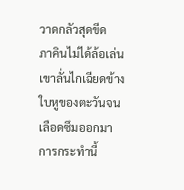วาดกลัวสุดขีด
ภาคินไม่ได้ล้อเล่น เขาลั่นไกเฉียดข้างใบหูของตะวันจนเลือดซึมออกมา การกระทำนี้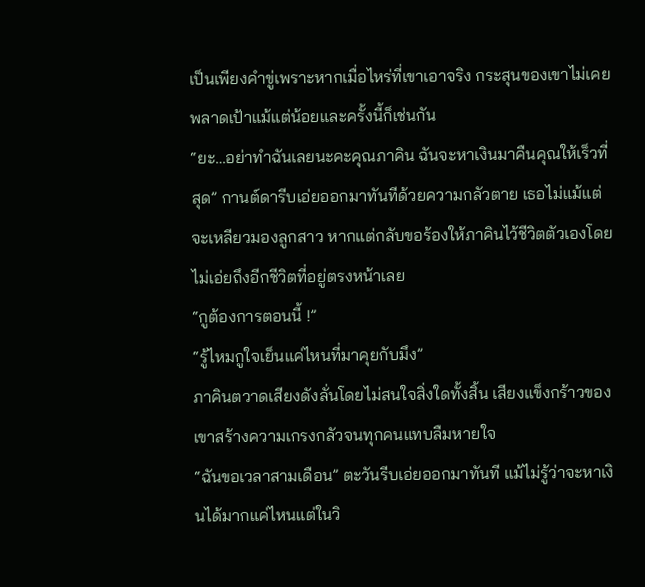เป็นเพียงคำขู่เพราะหากเมื่อไหร่ที่เขาเอาจริง กระสุนของเขาไม่เคยพลาดเป้าแม้แต่น้อยและครั้งนี้ก็เช่นกัน
“ยะ…อย่าทำฉันเลยนะคะคุณภาคิน ฉันจะหาเงินมาคืนคุณให้เร็วที่สุด” กานต์ดารีบเอ่ยออกมาทันทีด้วยความกลัวตาย เธอไม่แม้แต่จะเหลียวมองลูกสาว หากแต่กลับขอร้องให้ภาคินไว้ชีวิตตัวเองโดยไม่เอ่ยถึงอีกชีวิตที่อยู่ตรงหน้าเลย
“กูต้องการตอนนี้ !”
“รู้ไหมกูใจเย็นแค่ไหนที่มาคุยกับมึง”
ภาคินตวาดเสียงดังลั่นโดยไม่สนใจสิ่งใดทั้งสิ้น เสียงแข็งกร้าวของเขาสร้างความเกรงกลัวจนทุกคนแทบลืมหายใจ
“ฉันขอเวลาสามเดือน” ตะวันรีบเอ่ยออกมาทันที แม้ไม่รู้ว่าจะหาเงินได้มากแค่ไหนแต่ในวิ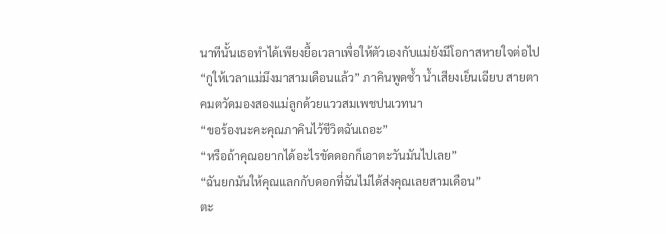นาทีนั้นเธอทำได้เพียงยื้อเวลาเพื่อให้ตัวเองกับแม่ยังมีโอกาสหายใจต่อไป
“กูให้เวลาแม่มึงมาสามเดือนแล้ว” ภาคินพูดซ้ำ น้ำเสียงเย็นเฉียบ สายตาคมตวัดมองสองแม่ลูกด้วยแววสมเพชปนเวทนา
“ขอร้องนะคะคุณภาคินไว้ชีวิตฉันเถอะ”
“หรือถ้าคุณอยากได้อะไรขัดดอกก็เอาตะวันมันไปเลย”
“ฉันยกมันให้คุณแลกกับดอกที่ฉันไม่ได้ส่งคุณเลยสามเดือน”
ตะ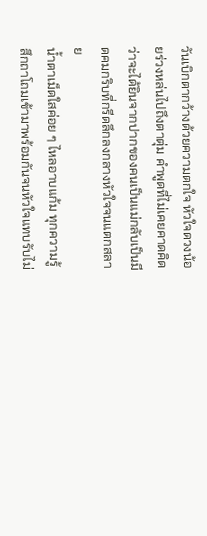วันเบิกตากว้างด้วยความตกใจ หัวใจดวงน้อยร่วงหล่นไปถึงตาตุ่ม คำพูดที่ไม่เคยคาดคิดว่าจะได้ยินจากปากของคนเป็นแม่กลับเป็นมีดคมกริบที่กรีดลึกลงกลางหัวใจจนแตกสลาย
น้ำตาเม็ดใสค่อย ๆ ไหลอาบแก้ม ทุกความรู้สึกถาโถมเข้ามาพร้อมกันจนหัวใจแทบรับไม่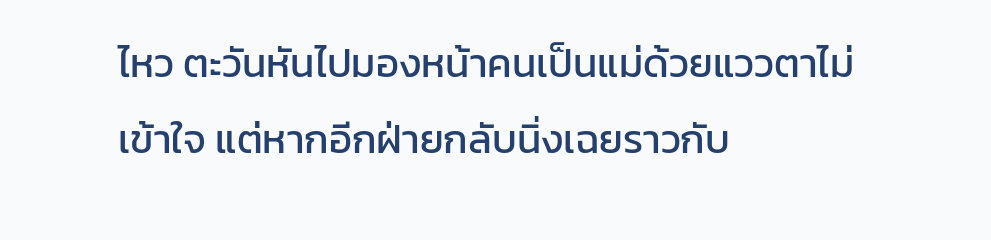ไหว ตะวันหันไปมองหน้าคนเป็นแม่ด้วยแววตาไม่เข้าใจ แต่หากอีกฝ่ายกลับนิ่งเฉยราวกับ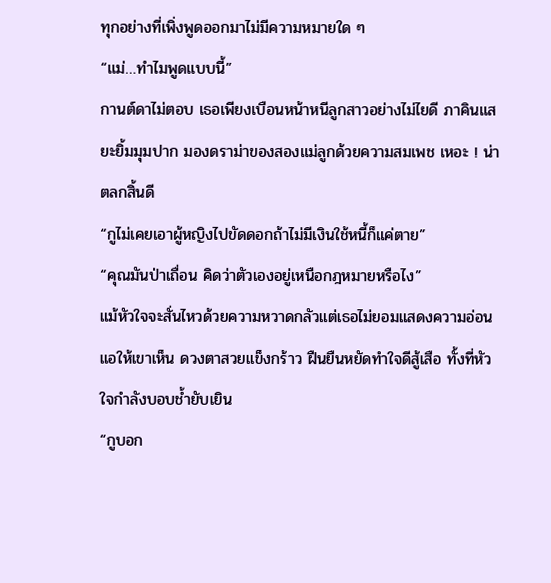ทุกอย่างที่เพิ่งพูดออกมาไม่มีความหมายใด ๆ
“แม่…ทำไมพูดแบบนี้”
กานต์ดาไม่ตอบ เธอเพียงเบือนหน้าหนีลูกสาวอย่างไม่ไยดี ภาคินแสยะยิ้มมุมปาก มองดราม่าของสองแม่ลูกด้วยความสมเพช เหอะ ! น่าตลกสิ้นดี
“กูไม่เคยเอาผู้หญิงไปขัดดอกถ้าไม่มีเงินใช้หนี้ก็แค่ตาย”
“คุณมันป่าเถื่อน คิดว่าตัวเองอยู่เหนือกฎหมายหรือไง”
แม้หัวใจจะสั่นไหวด้วยความหวาดกลัวแต่เธอไม่ยอมแสดงความอ่อนแอให้เขาเห็น ดวงตาสวยแข็งกร้าว ฝืนยืนหยัดทำใจดีสู้เสือ ทั้งที่หัวใจกำลังบอบช้ำยับเยิน
“กูบอก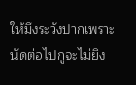ให้มึงระวังปากเพราะนัดต่อไปกูจะไม่ยิง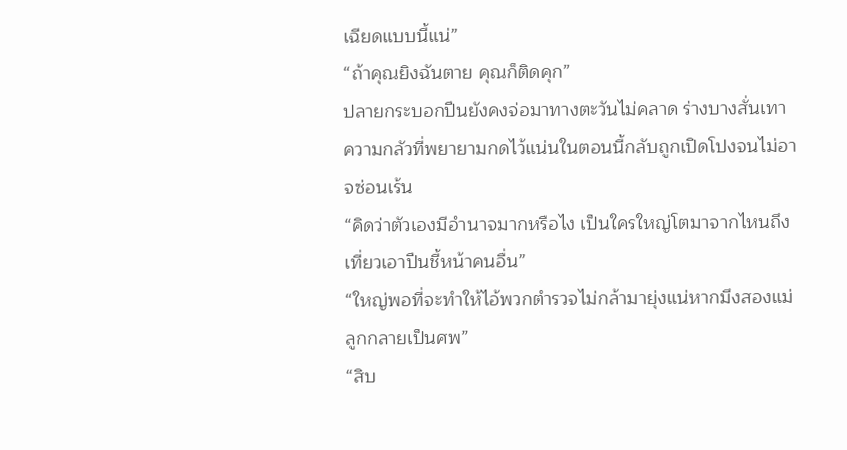เฉียดแบบนี้แน่”
“ถ้าคุณยิงฉันตาย คุณก็ติดคุก”
ปลายกระบอกปืนยังคงจ่อมาทางตะวันไม่คลาด ร่างบางสั่นเทา ความกลัวที่พยายามกดไว้แน่นในตอนนี้กลับถูกเปิดโปงจนไม่อาจซ่อนเร้น
“คิดว่าตัวเองมีอำนาจมากหรือไง เป็นใครใหญ่โตมาจากไหนถึงเที่ยวเอาปืนชี้หน้าคนอื่น”
“ใหญ่พอที่จะทำให้ไอ้พวกตำรวจไม่กล้ามายุ่งแน่หากมึงสองแม่ลูกกลายเป็นศพ”
“สิบ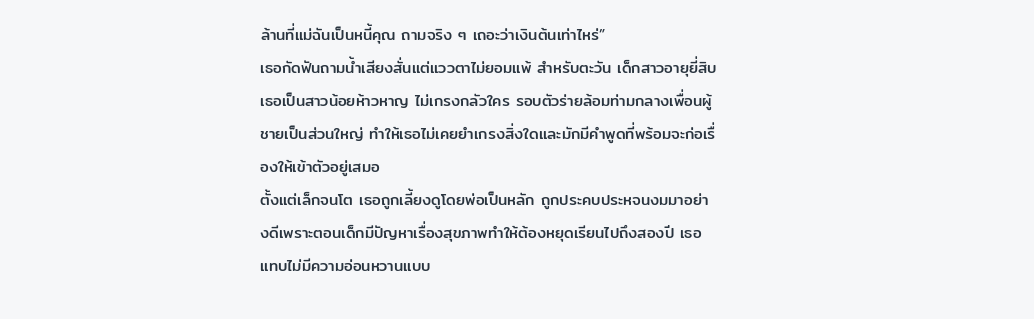ล้านที่แม่ฉันเป็นหนี้คุณ ถามจริง ๆ เถอะว่าเงินต้นเท่าไหร่”
เธอกัดฟันถามน้ำเสียงสั่นแต่แววตาไม่ยอมแพ้ สำหรับตะวัน เด็กสาวอายุยี่สิบ เธอเป็นสาวน้อยห้าวหาญ ไม่เกรงกลัวใคร รอบตัวร่ายล้อมท่ามกลางเพื่อนผู้ชายเป็นส่วนใหญ่ ทำให้เธอไม่เคยยำเกรงสิ่งใดและมักมีคำพูดที่พร้อมจะก่อเรื่องให้เข้าตัวอยู่เสมอ
ตั้งแต่เล็กจนโต เธอถูกเลี้ยงดูโดยพ่อเป็นหลัก ถูกประคบประหจนงมมาอย่างดีเพราะตอนเด็กมีปัญหาเรื่องสุขภาพทำให้ต้องหยุดเรียนไปถึงสองปี เธอแทบไม่มีความอ่อนหวานแบบ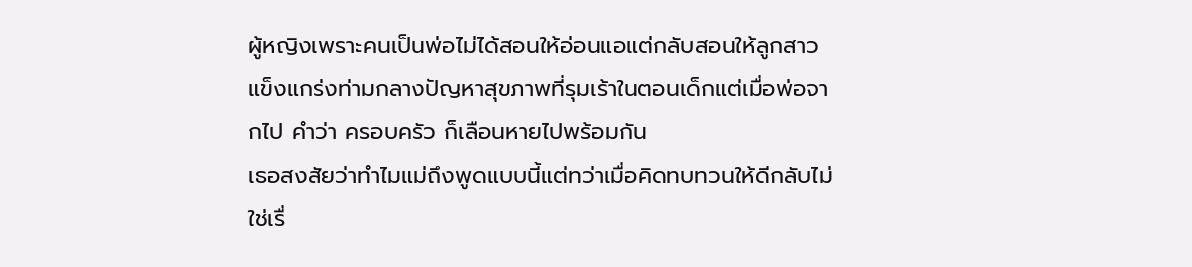ผู้หญิงเพราะคนเป็นพ่อไม่ได้สอนให้อ่อนแอแต่กลับสอนให้ลูกสาวแข็งแกร่งท่ามกลางปัญหาสุขภาพที่รุมเร้าในตอนเด็กแต่เมื่อพ่อจากไป คำว่า ครอบครัว ก็เลือนหายไปพร้อมกัน
เธอสงสัยว่าทำไมแม่ถึงพูดแบบนี้แต่ทว่าเมื่อคิดทบทวนให้ดีกลับไม่ใช่เรื่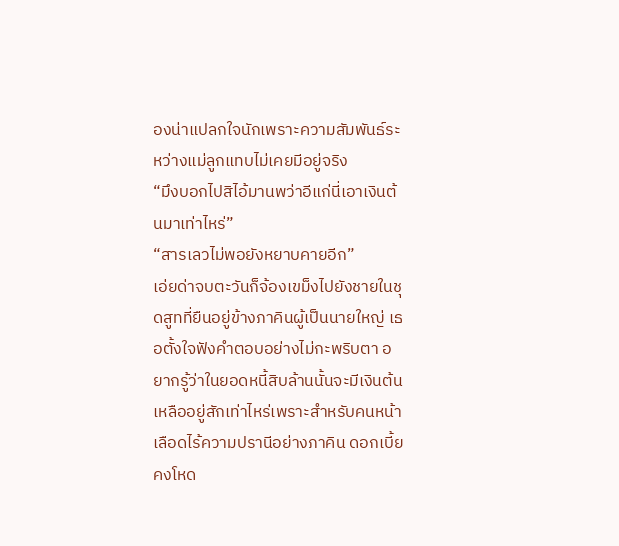องน่าแปลกใจนักเพราะความสัมพันธ์ระหว่างแม่ลูกแทบไม่เคยมีอยู่จริง
“มึงบอกไปสิไอ้มานพว่าอีแก่นี่เอาเงินต้นมาเท่าไหร่”
“สารเลวไม่พอยังหยาบคายอีก”
เอ่ยด่าจบตะวันก็จ้องเขม็งไปยังชายในชุดสูทที่ยืนอยู่ข้างภาคินผู้เป็นนายใหญ่ เธอตั้งใจฟังคำตอบอย่างไม่กะพริบตา อยากรู้ว่าในยอดหนี้สิบล้านนั้นจะมีเงินต้นเหลืออยู่สักเท่าไหร่เพราะสำหรับคนหน้าเลือดไร้ความปรานีอย่างภาคิน ดอกเบี้ยคงโหด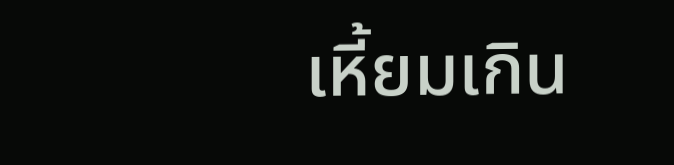เหี้ยมเกิน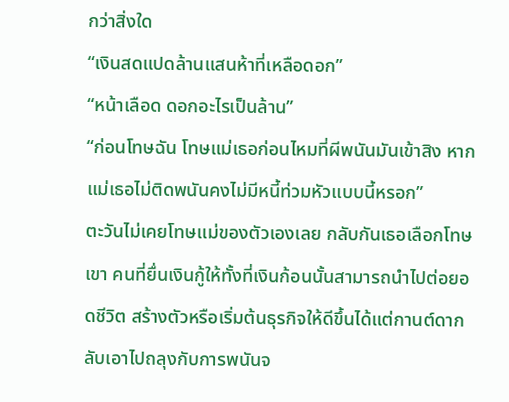กว่าสิ่งใด
“เงินสดแปดล้านแสนห้าที่เหลือดอก”
“หน้าเลือด ดอกอะไรเป็นล้าน”
“ก่อนโทษฉัน โทษแม่เธอก่อนไหมที่ผีพนันมันเข้าสิง หากแม่เธอไม่ติดพนันคงไม่มีหนี้ท่วมหัวแบบนี้หรอก”
ตะวันไม่เคยโทษแม่ของตัวเองเลย กลับกันเธอเลือกโทษเขา คนที่ยื่นเงินกู้ให้ทั้งที่เงินก้อนนั้นสามารถนำไปต่อยอดชีวิต สร้างตัวหรือเริ่มต้นธุรกิจให้ดีขึ้นได้แต่กานต์ดากลับเอาไปถลุงกับการพนันจ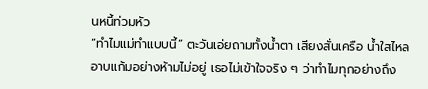นหนี้ท่วมหัว
“ทำไมแม่ทำแบบนี้” ตะวันเอ่ยถามทั้งน้ำตา เสียงสั่นเครือ น้ำใสไหลอาบแก้มอย่างห้ามไม่อยู่ เธอไม่เข้าใจจริง ๆ ว่าทำไมทุกอย่างถึง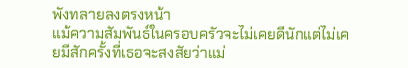พังทลายลงตรงหน้า
แม้ความสัมพันธ์ในครอบครัวจะไม่เคยดีนักแต่ไม่เคยมีสักครั้งที่เธอจะสงสัยว่าแม่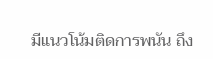มีแนวโน้มติดการพนัน ถึง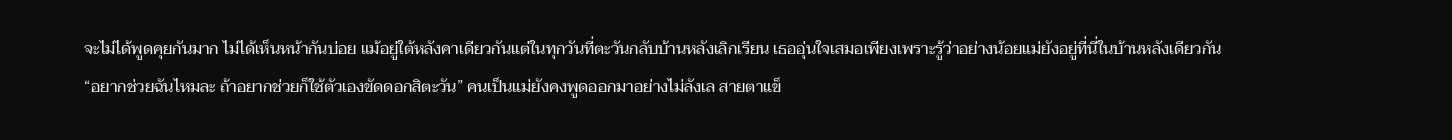จะไม่ได้พูดคุยกันมาก ไม่ได้เห็นหน้ากันบ่อย แม้อยู่ใต้หลังคาเดียวกันแต่ในทุกวันที่ตะวันกลับบ้านหลังเลิกเรียน เธออุ่นใจเสมอเพียงเพราะรู้ว่าอย่างน้อยแม่ยังอยู่ที่นี่ในบ้านหลังเดียวกัน
“อยากช่วยฉันไหมละ ถ้าอยากช่วยก็ใช้ตัวเองขัดดอกสิตะวัน” คนเป็นแม่ยังคงพูดออกมาอย่างไม่ลังเล สายตาแข็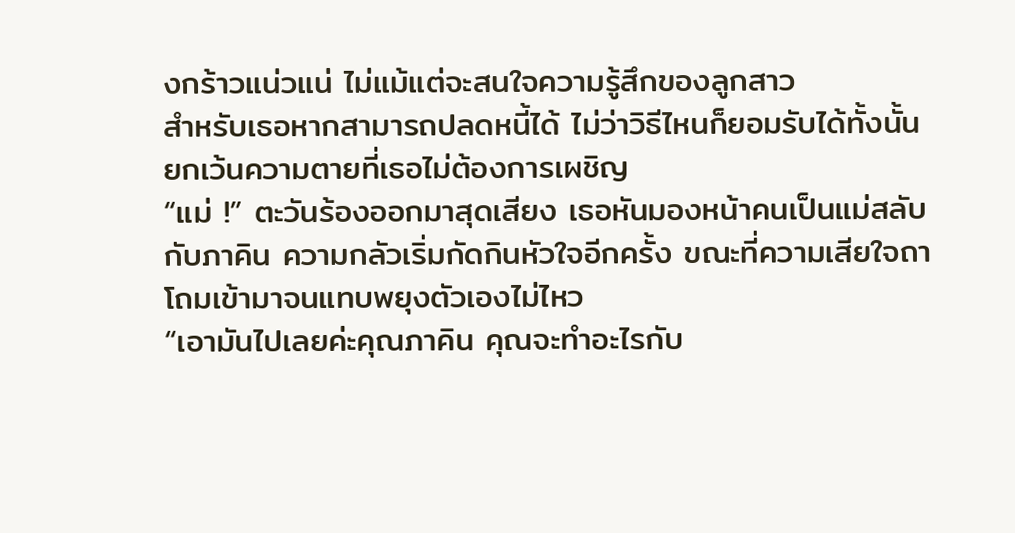งกร้าวแน่วแน่ ไม่แม้แต่จะสนใจความรู้สึกของลูกสาว
สำหรับเธอหากสามารถปลดหนี้ได้ ไม่ว่าวิธีไหนก็ยอมรับได้ทั้งนั้น ยกเว้นความตายที่เธอไม่ต้องการเผชิญ
“แม่ !” ตะวันร้องออกมาสุดเสียง เธอหันมองหน้าคนเป็นแม่สลับกับภาคิน ความกลัวเริ่มกัดกินหัวใจอีกครั้ง ขณะที่ความเสียใจถาโถมเข้ามาจนแทบพยุงตัวเองไม่ไหว
“เอามันไปเลยค่ะคุณภาคิน คุณจะทำอะไรกับ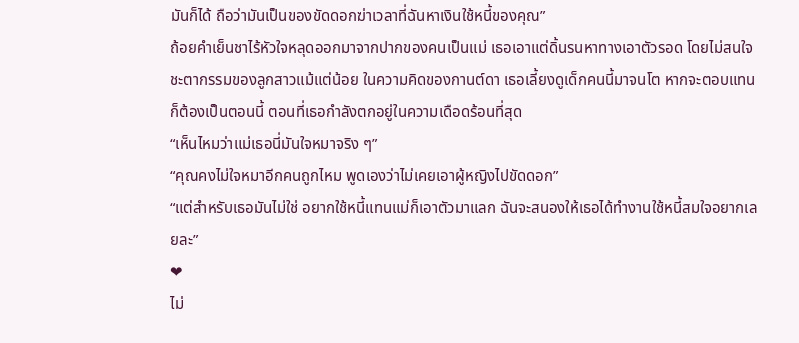มันก็ได้ ถือว่ามันเป็นของขัดดอกฆ่าเวลาที่ฉันหาเงินใช้หนี้ของคุณ”
ถ้อยคำเย็นชาไร้หัวใจหลุดออกมาจากปากของคนเป็นแม่ เธอเอาแต่ดิ้นรนหาทางเอาตัวรอด โดยไม่สนใจชะตากรรมของลูกสาวแม้แต่น้อย ในความคิดของกานต์ดา เธอเลี้ยงดูเด็กคนนี้มาจนโต หากจะตอบแทนก็ต้องเป็นตอนนี้ ตอนที่เธอกำลังตกอยู่ในความเดือดร้อนที่สุด
“เห็นไหมว่าแม่เธอนี่มันใจหมาจริง ๆ”
“คุณคงไม่ใจหมาอีกคนถูกไหม พูดเองว่าไม่เคยเอาผู้หญิงไปขัดดอก”
“แต่สำหรับเธอมันไม่ใช่ อยากใช้หนี้แทนแม่ก็เอาตัวมาแลก ฉันจะสนองให้เธอได้ทำงานใช้หนี้สมใจอยากเลยละ”
❤
ไม่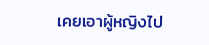เคยเอาผู้หญิงไป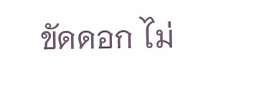ขัดดอก ไม่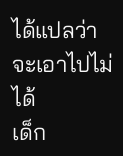ได้แปลว่าจะเอาไปไม่ได้
เด็ก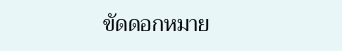ขัดดอกหมาย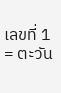เลขที่ 1 = ตะวัน